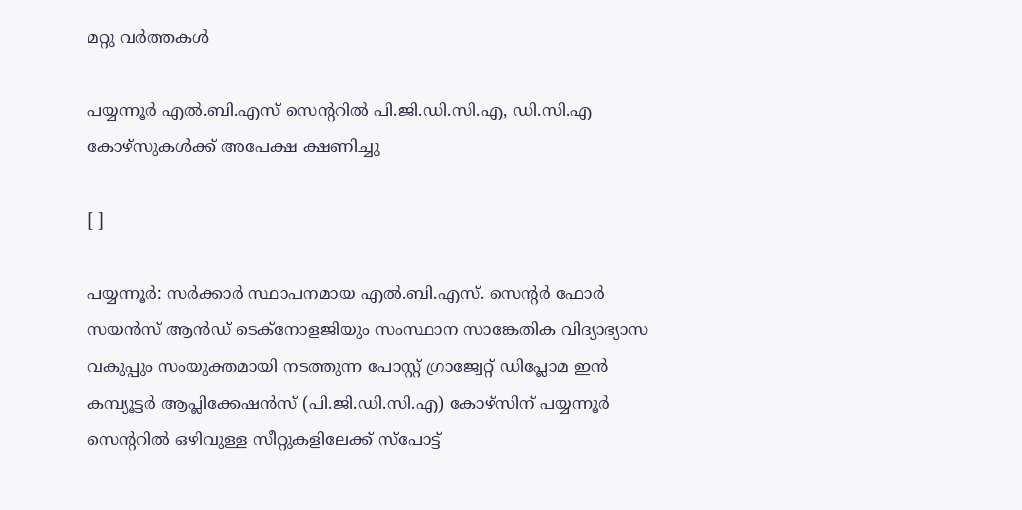മറ്റു വര്‍ത്തകള്‍

പയ്യന്നൂര്‍ എല്‍.ബി.എസ് സെന്ററില്‍ പി.ജി.ഡി.സി.എ, ഡി.സി.എ കോഴ്‌സുകള്‍ക്ക് അപേക്ഷ ക്ഷണിച്ചു

[ ]

പയ്യന്നൂര്‍: സര്‍ക്കാര്‍ സ്ഥാപനമായ എല്‍.ബി.എസ്. സെന്റര്‍ ഫോര്‍ സയന്‍സ് ആന്‍ഡ് ടെക്‌നോളജിയും സംസ്ഥാന സാങ്കേതിക വിദ്യാഭ്യാസ വകുപ്പും സംയുക്തമായി നടത്തുന്ന പോസ്റ്റ് ഗ്രാജ്വേറ്റ് ഡിപ്ലോമ ഇന്‍ കമ്പ്യൂട്ടര്‍ ആപ്ലിക്കേഷന്‍സ് (പി.ജി.ഡി.സി.എ) കോഴ്‌സിന് പയ്യന്നൂര്‍ സെന്ററില്‍ ഒഴിവുള്ള സീറ്റുകളിലേക്ക് സ്‌പോട്ട്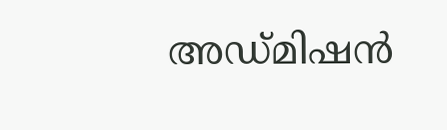അഡ്മിഷന്‍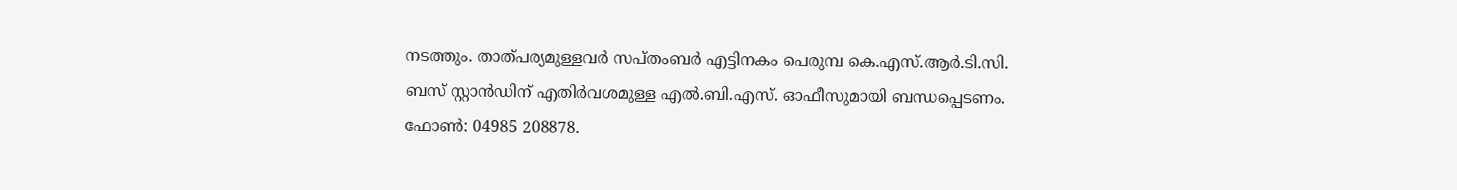നടത്തും. താത്പര്യമുള്ളവര്‍ സപ്തംബര്‍ എട്ടിനകം പെരുമ്പ കെ.എസ്.ആര്‍.ടി.സി. ബസ് സ്റ്റാന്‍ഡിന് എതിര്‍വശമുള്ള എല്‍.ബി.എസ്. ഓഫീസുമായി ബന്ധപ്പെടണം. ഫോണ്‍: 04985 208878.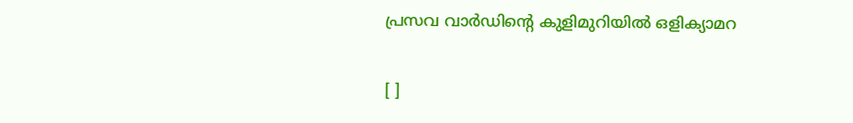പ്രസവ വാര്‍ഡിന്റെ കുളിമുറിയില്‍ ഒളിക്യാമറ

[ ]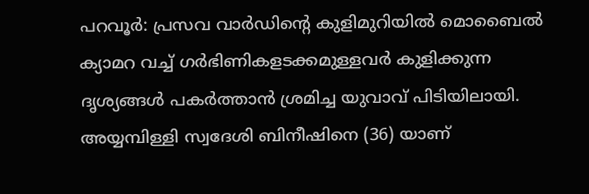പറവൂര്‍: പ്രസവ വാര്‍ഡിന്റെ കുളിമുറിയില്‍ മൊബൈല്‍ ക്യാമറ വച്ച് ഗര്‍ഭിണികളടക്കമുള്ളവര്‍ കുളിക്കുന്ന ദൃശ്യങ്ങള്‍ പകര്‍ത്താന്‍ ശ്രമിച്ച യുവാവ് പിടിയിലായി. അയ്യമ്പിള്ളി സ്വദേശി ബിനീഷിനെ (36) യാണ്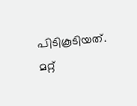പിടികൂടിയത്. മറ്റ്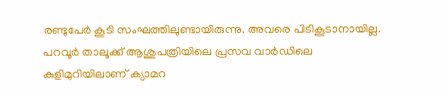രണ്ടുപേര്‍ കൂടി സംഘത്തിലുണ്ടായിരുന്നു. അവരെ പിടികൂടാനായില്ല. പറവൂര്‍ താലൂക്ക് ആശുപത്രിയിലെ പ്രസവ വാര്‍ഡിലെ കുളിമുറിയിലാണ് ക്യാമറ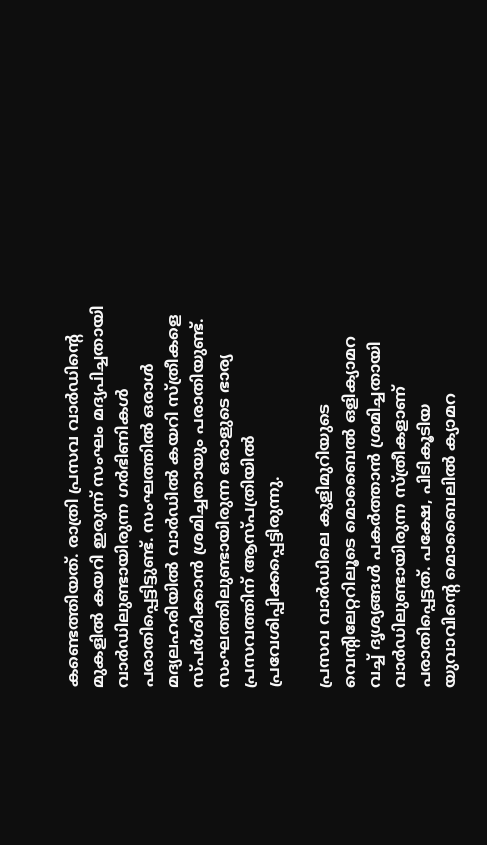കണ്ടെത്തിയത്. രാത്രി പ്രസവ വാര്‍ഡിന്റെ മുകളില്‍ കയറി ഇരുന്ന് സംഘം മദ്യപിച്ചതായി വാര്‍ഡിലുണ്ടായിരുന്ന ഗര്‍ഭിണികള്‍ പരാതിപ്പെട്ടിട്ടുണ്ട്. സംഘത്തില്‍ ഒരാള്‍ മദ്യലഹരിയില്‍ വാര്‍ഡില്‍ കയറി സ്ത്രീകളെ സ്പര്‍ശിക്കാന്‍ ശ്രമിച്ചതായും പരാതിയുണ്ട്. സംഘത്തിലുണ്ടായിരുന്ന ഒരാളുടെ ഭാര്യ പ്രസവത്തിന് ആസ്പത്രിയില്‍ പ്രവേശിപ്പിക്കപ്പെട്ടിരുന്നു.

പ്രസവ വാര്‍ഡിലെ കുളിമുറിയുടെ വെന്റിലേറ്ററിലൂടെ മൊബൈല്‍ ഒളിക്യാമറ വച്ച് ദൃശ്യങ്ങള്‍ പകര്‍ത്താന്‍ ശ്രമിച്ചതായി വാര്‍ഡിലുണ്ടായിരുന്ന സ്ത്രീകളാണ് പരാതിപ്പെട്ടത്. പക്ഷേ, പിടികൂടിയ യുവാവിന്റെ മൊബൈലില്‍ ക്യാമറ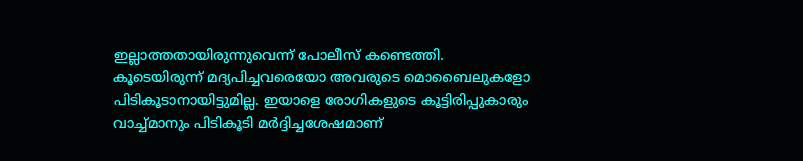ഇല്ലാത്തതായിരുന്നുവെന്ന് പോലീസ് കണ്ടെത്തി. കൂടെയിരുന്ന് മദ്യപിച്ചവരെയോ അവരുടെ മൊബൈലുകളോ പിടികൂടാനായിട്ടുമില്ല. ഇയാളെ രോഗികളുടെ കൂട്ടിരിപ്പുകാരും വാച്ച്മാനും പിടികൂടി മര്‍ദ്ദിച്ചശേഷമാണ്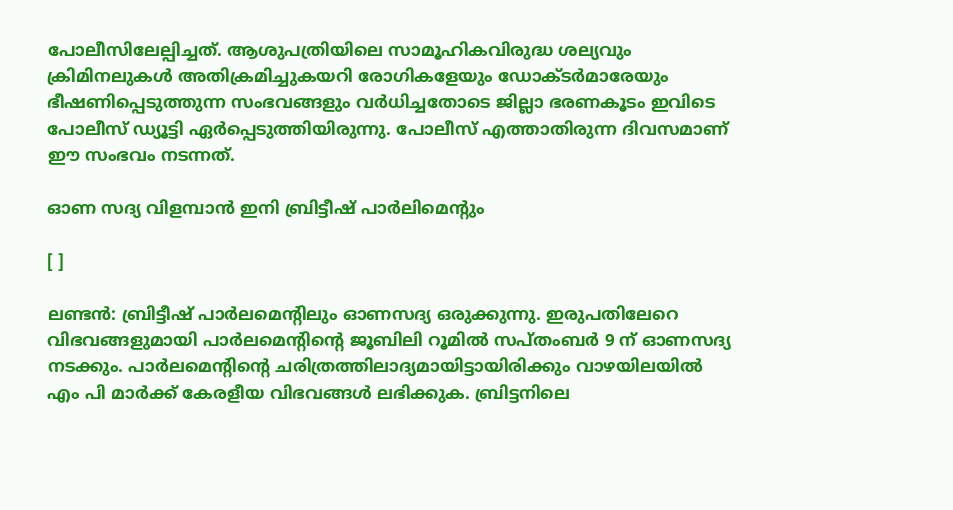പോലീസിലേല്പിച്ചത്. ആശുപത്രിയിലെ സാമൂഹികവിരുദ്ധ ശല്യവും ക്രിമിനലുകള്‍ അതിക്രമിച്ചുകയറി രോഗികളേയും ഡോക്ടര്‍മാരേയും ഭീഷണിപ്പെടുത്തുന്ന സംഭവങ്ങളും വര്‍ധിച്ചതോടെ ജില്ലാ ഭരണകൂടം ഇവിടെ പോലീസ് ഡ്യൂട്ടി ഏര്‍പ്പെടുത്തിയിരുന്നു. പോലീസ് എത്താതിരുന്ന ദിവസമാണ് ഈ സംഭവം നടന്നത്.

ഓണ സദ്യ വിളമ്പാന്‍ ഇനി ബ്രിട്ടീഷ് പാര്‍ലിമെന്റും

[ ]

ലണ്ടന്‍: ബ്രിട്ടീഷ് പാര്‍ലമെന്‍റിലും ഓണസദ്യ ഒരുക്കുന്നു. ഇരുപതിലേറെ വിഭവങ്ങളുമായി പാര്‍ലമെന്‍റിന്റെ ജൂബിലി റൂമില്‍ സപ്തംബര്‍ 9 ന് ഓണസദ്യ നടക്കും. പാര്‍ലമെന്‍റിന്റെ ചരിത്രത്തിലാദ്യമായിട്ടായിരിക്കും വാഴയിലയില്‍ എം പി മാര്‍ക്ക് കേരളീയ വിഭവങ്ങള്‍ ലഭിക്കുക. ബ്രിട്ടനിലെ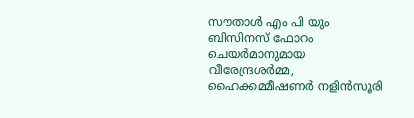സൗതാള്‍ എം പി യും ബിസിനസ് ഫോറം ചെയര്‍മാനുമായ വീരേന്ദ്രശര്‍മ്മ, ഹൈക്കമ്മീഷണര്‍ നളിന്‍സൂരി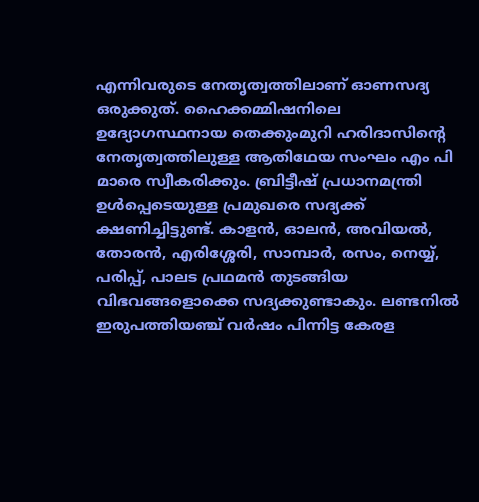എന്നിവരുടെ നേതൃത്വത്തിലാണ് ഓണസദ്യ ഒരുക്കുത്. ഹൈക്കമ്മിഷനിലെ ഉദ്യോഗസ്ഥനായ തെക്കുംമുറി ഹരിദാസിന്റെ നേതൃത്വത്തിലുള്ള ആതിഥേയ സംഘം എം പി മാരെ സ്വീകരിക്കും. ബ്രിട്ടീഷ് പ്രധാനമന്ത്രി ഉള്‍പ്പെടെയുള്ള പ്രമുഖരെ സദ്യക്ക് ക്ഷണിച്ചിട്ടുണ്ട്. കാളന്‍, ഓലന്‍, അവിയല്‍, തോരന്‍, എരിശ്ശേരി, സാമ്പാര്‍, രസം, നെയ്യ്, പരിപ്പ്, പാലട പ്രഥമന്‍ തുടങ്ങിയ വിഭവങ്ങളൊക്കെ സദ്യക്കുണ്ടാകും. ലണ്ടനില്‍ ഇരുപത്തിയഞ്ച് വര്‍ഷം പിന്നിട്ട കേരള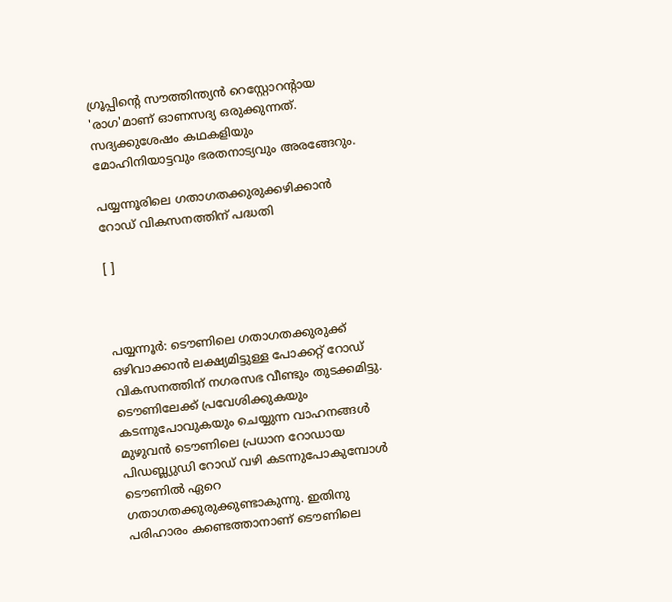ഗ്രൂപ്പിന്റെ സൗത്തിന്ത്യന്‍ റെസ്റ്റോറന്‍റായ 'രാഗ'മാണ് ഓണസദ്യ ഒരുക്കുന്നത്. സദ്യക്കുശേഷം കഥകളിയും മോഹിനിയാട്ടവും ഭരതനാട്യവും അരങ്ങേറും.

പയ്യന്നൂരിലെ ഗതാഗതക്കുരുക്കഴിക്കാന്‍ റോഡ് വികസനത്തിന് പദ്ധതി

[ ]



പയ്യന്നൂര്‍: ടൌണിലെ ഗതാഗതക്കുരുക്ക് ഒഴിവാക്കാന്‍ ലക്ഷ്യമിട്ടുള്ള പോക്കറ്റ് റോഡ് വികസനത്തിന് നഗരസഭ വീണ്ടും തുടക്കമിട്ടു. ടൌണിലേക്ക് പ്രവേശിക്കുകയും കടന്നുപോവുകയും ചെയ്യുന്ന വാഹനങ്ങള്‍ മുഴുവന്‍ ടൌണിലെ പ്രധാന റോഡായ പിഡബ്ല്യുഡി റോഡ് വഴി കടന്നുപോകുമ്പോള്‍ ടൌണില്‍ ഏറെ ഗതാഗതക്കുരുക്കുണ്ടാകുന്നു. ഇതിനു പരിഹാരം കണ്ടെത്താനാണ് ടൌണിലെ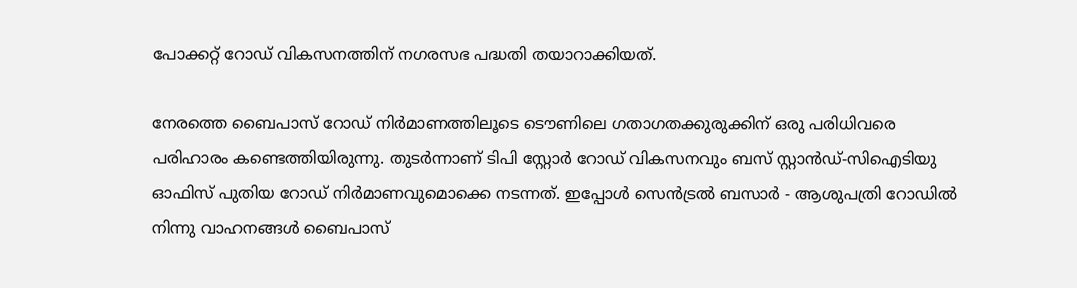പോക്കറ്റ് റോഡ് വികസനത്തിന് നഗരസഭ പദ്ധതി തയാറാക്കിയത്.

നേരത്തെ ബൈപാസ് റോഡ് നിര്‍മാണത്തിലൂടെ ടൌണിലെ ഗതാഗതക്കുരുക്കിന് ഒരു പരിധിവരെ പരിഹാരം കണ്ടെത്തിയിരുന്നു. തുടര്‍ന്നാണ് ടിപി സ്റ്റോര്‍ റോഡ് വികസനവും ബസ് സ്റ്റാന്‍ഡ്-സിഐടിയു ഓഫിസ് പുതിയ റോഡ് നിര്‍മാണവുമൊക്കെ നടന്നത്. ഇപ്പോള്‍ സെന്‍ട്രല്‍ ബസാര്‍ - ആശുപത്രി റോഡില്‍ നിന്നു വാഹനങ്ങള്‍ ബൈപാസ്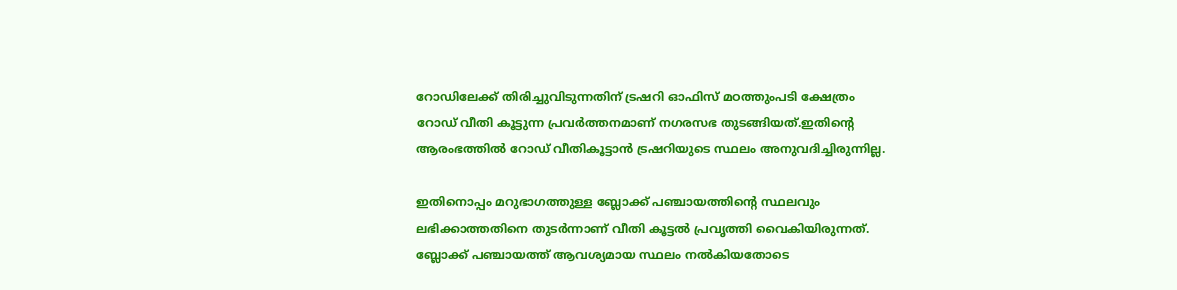റോഡിലേക്ക് തിരിച്ചുവിടുന്നതിന് ട്രഷറി ഓഫിസ് മഠത്തുംപടി ക്ഷേത്രം റോഡ് വീതി കൂട്ടുന്ന പ്രവര്‍ത്തനമാണ് നഗരസഭ തുടങ്ങിയത്.ഇതിന്റെ ആരംഭത്തില്‍ റോഡ് വീതികൂട്ടാന്‍ ട്രഷറിയുടെ സ്ഥലം അനുവദിച്ചിരുന്നില്ല.

ഇതിനൊപ്പം മറുഭാഗത്തുള്ള ബ്ലോക്ക് പഞ്ചായത്തിന്റെ സ്ഥലവും ലഭിക്കാത്തതിനെ തുടര്‍ന്നാണ് വീതി കൂട്ടല്‍ പ്രവൃത്തി വൈകിയിരുന്നത്. ബ്ലോക്ക് പഞ്ചായത്ത് ആവശ്യമായ സ്ഥലം നല്‍കിയതോടെ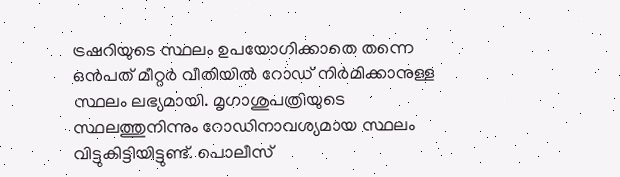ട്രഷറിയുടെ സ്ഥലം ഉപയോഗിക്കാതെ തന്നെ ഒന്‍പത് മീറ്റര്‍ വീതിയില്‍ റോഡ് നിര്‍മിക്കാനുള്ള സ്ഥലം ലഭ്യമായി. മൃഗാശുപത്രിയുടെ സ്ഥലത്തുനിന്നും റോഡിനാവശ്യമായ സ്ഥലം വിട്ടുകിട്ടിയിട്ടുണ്ട്. പൊലീസ്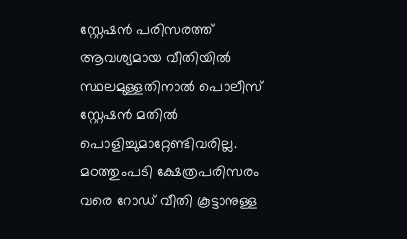സ്റ്റേഷന്‍ പരിസരത്ത് ആവശ്യമായ വീതിയില്‍ സ്ഥലമുള്ളതിനാല്‍ പൊലീസ് സ്റ്റേഷന്‍ മതില്‍ പൊളിച്ചുമാറ്റേണ്ടിവരില്ല. മഠത്തുംപടി ക്ഷേത്രപരിസരം വരെ റോഡ് വീതി കൂട്ടാനുള്ള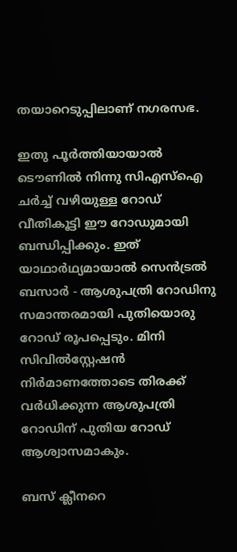തയാറെടുപ്പിലാണ് നഗരസഭ.

ഇതു പൂര്‍ത്തിയായാല്‍ ടൌണില്‍ നിന്നു സിഎസ്ഐ ചര്‍ച്ച് വഴിയുള്ള റോഡ് വീതികൂട്ടി ഈ റോഡുമായി ബന്ധിപ്പിക്കും. ഇത് യാഥാര്‍ഥ്യമായാല്‍ സെന്‍ട്രല്‍ ബസാര്‍ - ആശുപത്രി റോഡിനു സമാന്തരമായി പുതിയൊരു റോഡ് രൂപപ്പെടും. മിനി സിവില്‍സ്റ്റേഷന്‍ നിര്‍മാണത്തോടെ തിരക്ക് വര്‍ധിക്കുന്ന ആശുപത്രി റോഡിന് പുതിയ റോഡ് ആശ്വാസമാകും.

ബസ്‌ ക്ലീനറെ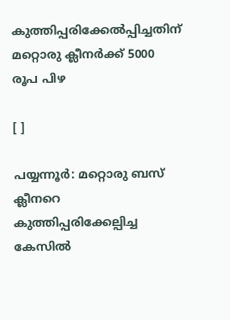കുത്തിപ്പരിക്കേല്‍പ്പിച്ചതിന് മറ്റൊരു ക്ലീനര്‍ക്ക് 5000 രൂപ പിഴ

[ ]

പയ്യന്നൂര്‍: മറ്റൊരു ബസ് ക്ലീനറെ കുത്തിപ്പരിക്കേല്പിച്ച കേസില്‍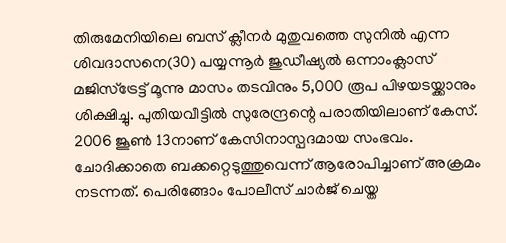തിരുമേനിയിലെ ബസ് ക്ലീനര്‍ മുതുവത്തെ സുനില്‍ എന്ന ശിവദാസനെ(30) പയ്യന്നൂര്‍ ജുഡീഷ്യല്‍ ഒന്നാംക്ലാസ് മജിസ്‌ട്രേട്ട് മൂന്നു മാസം തടവിനും 5,000 രൂപ പിഴയടയ്ക്കാനും ശിക്ഷിച്ചു. പുതിയവീട്ടില്‍ സുരേന്ദ്രന്റെ പരാതിയിലാണ് കേസ്. 2006 ജൂണ്‍ 13നാണ് കേസിനാസ്പദമായ സംഭവം. ചോദിക്കാതെ ബക്കറ്റെടുത്തുവെന്ന് ആരോപിച്ചാണ് അക്രമം നടന്നത്. പെരിങ്ങോം പോലീസ് ചാര്‍ജ് ചെയ്ത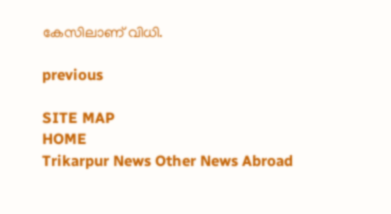കേസിലാണ് വിധി.

previous

SITE MAP
HOME
Trikarpur News Other News Abroad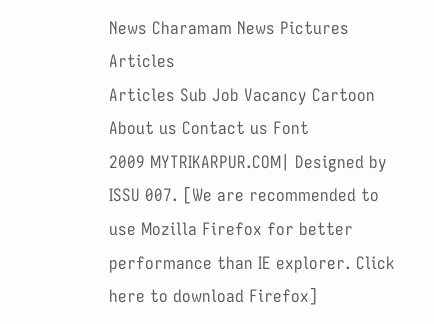News Charamam News Pictures Articles
Articles Sub Job Vacancy Cartoon About us Contact us Font
2009 MYTRIKARPUR.COM| Designed by ISSU 007. [We are recommended to use Mozilla Firefox for better performance than IE explorer. Click here to download Firefox]